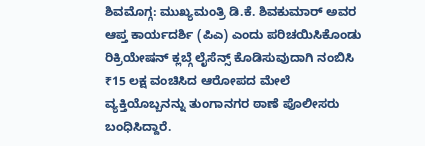ಶಿವಮೊಗ್ಗ: ಮುಖ್ಯಮಂತ್ರಿ ಡಿ.ಕೆ. ಶಿವಕುಮಾರ್ ಅವರ ಆಪ್ತ ಕಾರ್ಯದರ್ಶಿ (ಪಿಎ) ಎಂದು ಪರಿಚಯಿಸಿಕೊಂಡು ರಿಕ್ರಿಯೇಷನ್ ಕ್ಲಬ್ಗೆ ಲೈಸೆನ್ಸ್ ಕೊಡಿಸುವುದಾಗಿ ನಂಬಿಸಿ ₹15 ಲಕ್ಷ ವಂಚಿಸಿದ ಆರೋಪದ ಮೇಲೆ ವ್ಯಕ್ತಿಯೊಬ್ಬನನ್ನು ತುಂಗಾನಗರ ಠಾಣೆ ಪೊಲೀಸರು ಬಂಧಿಸಿದ್ದಾರೆ.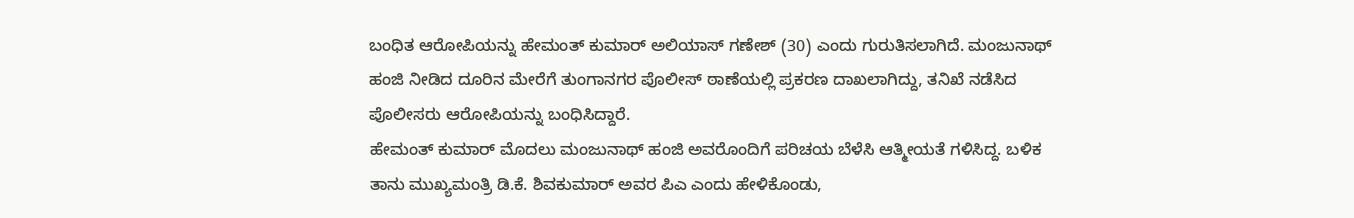ಬಂಧಿತ ಆರೋಪಿಯನ್ನು ಹೇಮಂತ್ ಕುಮಾರ್ ಅಲಿಯಾಸ್ ಗಣೇಶ್ (30) ಎಂದು ಗುರುತಿಸಲಾಗಿದೆ. ಮಂಜುನಾಥ್ ಹಂಜಿ ನೀಡಿದ ದೂರಿನ ಮೇರೆಗೆ ತುಂಗಾನಗರ ಪೊಲೀಸ್ ಠಾಣೆಯಲ್ಲಿ ಪ್ರಕರಣ ದಾಖಲಾಗಿದ್ದು, ತನಿಖೆ ನಡೆಸಿದ ಪೊಲೀಸರು ಆರೋಪಿಯನ್ನು ಬಂಧಿಸಿದ್ದಾರೆ.
ಹೇಮಂತ್ ಕುಮಾರ್ ಮೊದಲು ಮಂಜುನಾಥ್ ಹಂಜಿ ಅವರೊಂದಿಗೆ ಪರಿಚಯ ಬೆಳೆಸಿ ಆತ್ಮೀಯತೆ ಗಳಿಸಿದ್ದ. ಬಳಿಕ ತಾನು ಮುಖ್ಯಮಂತ್ರಿ ಡಿ.ಕೆ. ಶಿವಕುಮಾರ್ ಅವರ ಪಿಎ ಎಂದು ಹೇಳಿಕೊಂಡು,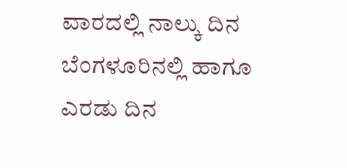ವಾರದಲ್ಲಿ ನಾಲ್ಕು ದಿನ ಬೆಂಗಳೂರಿನಲ್ಲಿ ಹಾಗೂ ಎರಡು ದಿನ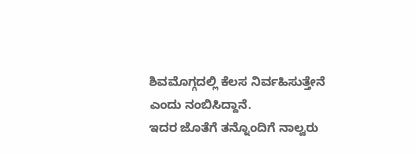ಶಿವಮೊಗ್ಗದಲ್ಲಿ ಕೆಲಸ ನಿರ್ವಹಿಸುತ್ತೇನೆ ಎಂದು ನಂಬಿಸಿದ್ದಾನೆ.
ಇದರ ಜೊತೆಗೆ ತನ್ನೊಂದಿಗೆ ನಾಲ್ವರು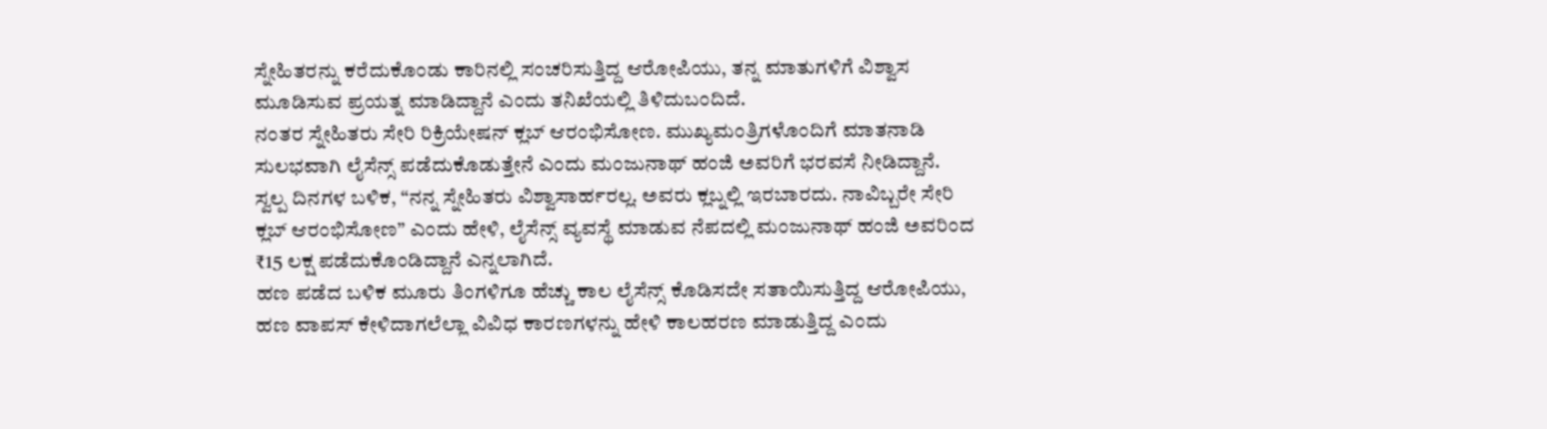ಸ್ನೇಹಿತರನ್ನು ಕರೆದುಕೊಂಡು ಕಾರಿನಲ್ಲಿ ಸಂಚರಿಸುತ್ತಿದ್ದ ಆರೋಪಿಯು, ತನ್ನ ಮಾತುಗಳಿಗೆ ವಿಶ್ವಾಸ ಮೂಡಿಸುವ ಪ್ರಯತ್ನ ಮಾಡಿದ್ದಾನೆ ಎಂದು ತನಿಖೆಯಲ್ಲಿ ತಿಳಿದುಬಂದಿದೆ.
ನಂತರ ಸ್ನೇಹಿತರು ಸೇರಿ ರಿಕ್ರಿಯೇಷನ್ ಕ್ಲಬ್ ಆರಂಭಿಸೋಣ. ಮುಖ್ಯಮಂತ್ರಿಗಳೊಂದಿಗೆ ಮಾತನಾಡಿ ಸುಲಭವಾಗಿ ಲೈಸೆನ್ಸ್ ಪಡೆದುಕೊಡುತ್ತೇನೆ ಎಂದು ಮಂಜುನಾಥ್ ಹಂಜಿ ಅವರಿಗೆ ಭರವಸೆ ನೀಡಿದ್ದಾನೆ.
ಸ್ವಲ್ಪ ದಿನಗಳ ಬಳಿಕ, “ನನ್ನ ಸ್ನೇಹಿತರು ವಿಶ್ವಾಸಾರ್ಹರಲ್ಲ. ಅವರು ಕ್ಲಬ್ನಲ್ಲಿ ಇರಬಾರದು. ನಾವಿಬ್ಬರೇ ಸೇರಿ ಕ್ಲಬ್ ಆರಂಭಿಸೋಣ” ಎಂದು ಹೇಳಿ, ಲೈಸೆನ್ಸ್ ವ್ಯವಸ್ಥೆ ಮಾಡುವ ನೆಪದಲ್ಲಿ ಮಂಜುನಾಥ್ ಹಂಜಿ ಅವರಿಂದ ₹15 ಲಕ್ಷ ಪಡೆದುಕೊಂಡಿದ್ದಾನೆ ಎನ್ನಲಾಗಿದೆ.
ಹಣ ಪಡೆದ ಬಳಿಕ ಮೂರು ತಿಂಗಳಿಗೂ ಹೆಚ್ಚು ಕಾಲ ಲೈಸೆನ್ಸ್ ಕೊಡಿಸದೇ ಸತಾಯಿಸುತ್ತಿದ್ದ ಆರೋಪಿಯು, ಹಣ ವಾಪಸ್ ಕೇಳಿದಾಗಲೆಲ್ಲಾ ವಿವಿಧ ಕಾರಣಗಳನ್ನು ಹೇಳಿ ಕಾಲಹರಣ ಮಾಡುತ್ತಿದ್ದ ಎಂದು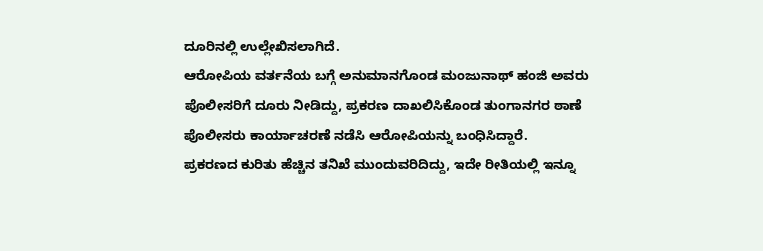ದೂರಿನಲ್ಲಿ ಉಲ್ಲೇಖಿಸಲಾಗಿದೆ.
ಆರೋಪಿಯ ವರ್ತನೆಯ ಬಗ್ಗೆ ಅನುಮಾನಗೊಂಡ ಮಂಜುನಾಥ್ ಹಂಜಿ ಅವರು ಪೊಲೀಸರಿಗೆ ದೂರು ನೀಡಿದ್ದು, ಪ್ರಕರಣ ದಾಖಲಿಸಿಕೊಂಡ ತುಂಗಾನಗರ ಠಾಣೆ ಪೊಲೀಸರು ಕಾರ್ಯಾಚರಣೆ ನಡೆಸಿ ಆರೋಪಿಯನ್ನು ಬಂಧಿಸಿದ್ದಾರೆ.
ಪ್ರಕರಣದ ಕುರಿತು ಹೆಚ್ಚಿನ ತನಿಖೆ ಮುಂದುವರಿದಿದ್ದು, ಇದೇ ರೀತಿಯಲ್ಲಿ ಇನ್ನೂ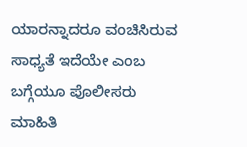ಯಾರನ್ನಾದರೂ ವಂಚಿಸಿರುವ ಸಾಧ್ಯತೆ ಇದೆಯೇ ಎಂಬ ಬಗ್ಗೆಯೂ ಪೊಲೀಸರು ಮಾಹಿತಿ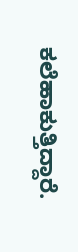ಕಲೆಹಾಕುತ್ತಿದ್ದಾರೆ.